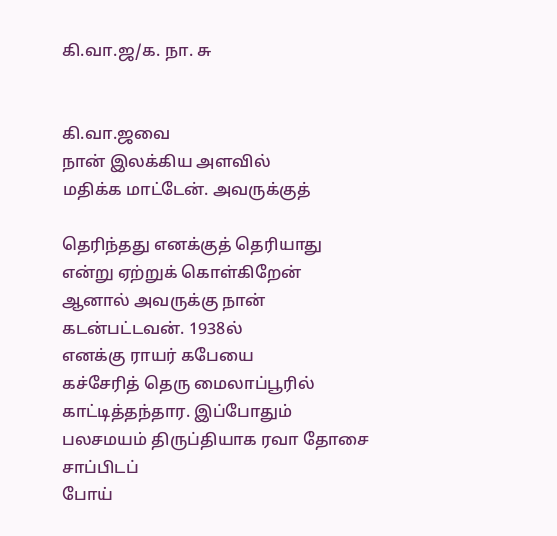கி.வா.ஜ/க. நா. சு


கி.வா.ஜவை
நான் இலக்கிய அளவில்
மதிக்க மாட்டேன். அவருக்குத்

தெரிந்தது எனக்குத் தெரியாது
என்று ஏற்றுக் கொள்கிறேன்
ஆனால் அவருக்கு நான்
கடன்பட்டவன். 1938ல்
எனக்கு ராயர் கபேயை
கச்சேரித் தெரு மைலாப்பூரில்
காட்டித்தந்தார. இப்போதும்
பலசமயம் திருப்தியாக ரவா தோசை சாப்பிடப்
போய்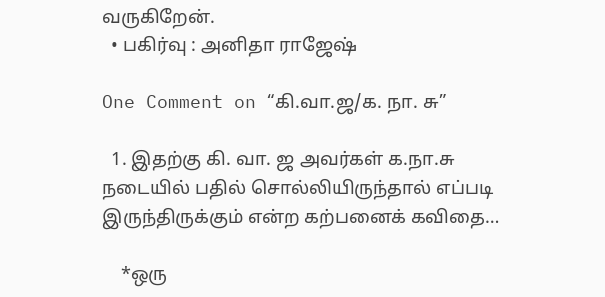வருகிறேன்.
  • பகிர்வு : அனிதா ராஜேஷ்

One Comment on “கி.வா.ஜ/க. நா. சு”

  1. இதற்கு கி. வா. ஜ அவர்கள் க.நா.சு நடையில் பதில் சொல்லியிருந்தால் எப்படி இருந்திருக்கும் என்ற கற்பனைக் கவிதை…

    *ஒரு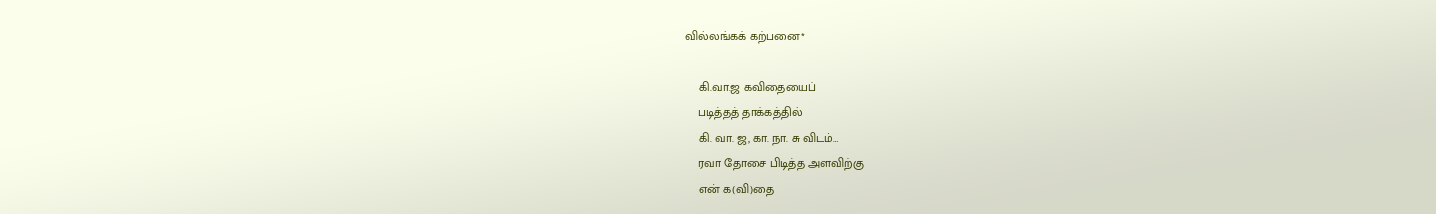வில்லங்கக் கற்பனை*

    கி.வா.ஜ கவிதையைப்
    படித்தத் தாக்கத்தில்
    கி. வா. ஜ, கா. நா. சு விடம்…
    ரவா தோசை பிடித்த அளவிற்கு
    என் க(வி)தை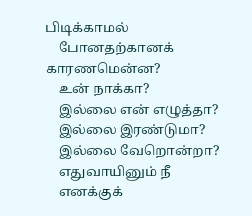பிடிக்காமல்
    போனதற்கானக் காரணமென்ன?
    உன் நாக்கா?
    இல்லை என் எழுத்தா?
    இல்லை இரண்டுமா?
    இல்லை வேறொன்றா?
    எதுவாயினும் நீ
    எனக்குக்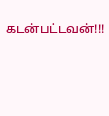கடன்பட்டவன்!!!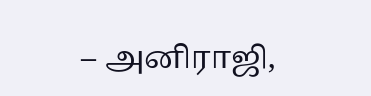– அனிராஜி,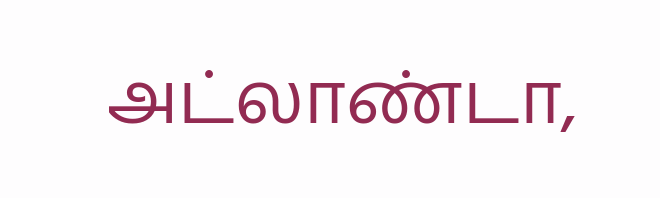அட்லாண்டா,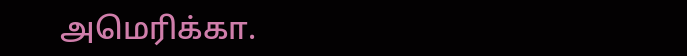அமெரிக்கா.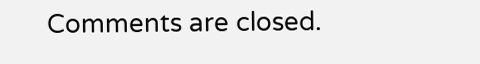Comments are closed.